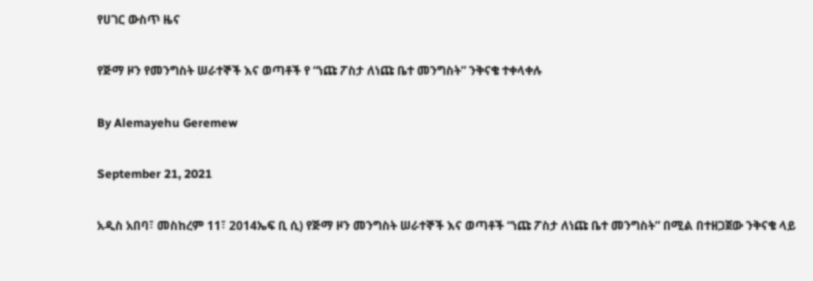የሀገር ውስጥ ዜና

የጅማ ዞን የመንግስት ሠራተኞች እና ወጣቶች የ “ነጩ ፖስታ ለነጩ ቤተ መንግስት” ንቅናቄ ተቀላቀሉ

By Alemayehu Geremew

September 21, 2021

አዲስ አበባ፣ መስከረም 11፣ 2014ኤፍ ቢ ሲ) የጅማ ዞን መንግስት ሠራተኞች እና ወጣቶች “ነጩ ፖስታ ለነጩ ቤተ መንግስት” በሚል በተዘጋጀው ንቅናቄ ላይ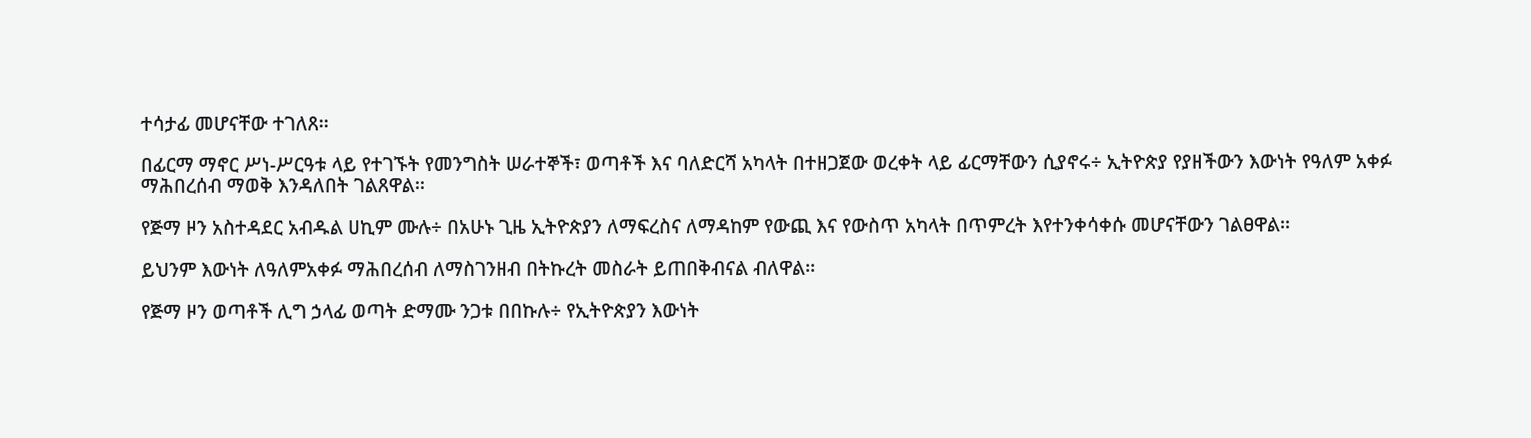ተሳታፊ መሆናቸው ተገለጸ፡፡

በፊርማ ማኖር ሥነ-ሥርዓቱ ላይ የተገኙት የመንግስት ሠራተኞች፣ ወጣቶች እና ባለድርሻ አካላት በተዘጋጀው ወረቀት ላይ ፊርማቸውን ሲያኖሩ÷ ኢትዮጵያ የያዘችውን እውነት የዓለም አቀፉ ማሕበረሰብ ማወቅ እንዳለበት ገልጸዋል፡፡

የጅማ ዞን አስተዳደር አብዱል ሀኪም ሙሉ÷ በአሁኑ ጊዜ ኢትዮጵያን ለማፍረስና ለማዳከም የውጪ እና የውስጥ አካላት በጥምረት እየተንቀሳቀሱ መሆናቸውን ገልፀዋል፡፡

ይህንም እውነት ለዓለምአቀፉ ማሕበረሰብ ለማስገንዘብ በትኩረት መስራት ይጠበቅብናል ብለዋል፡፡

የጅማ ዞን ወጣቶች ሊግ ኃላፊ ወጣት ድማሙ ንጋቱ በበኩሉ÷ የኢትዮጵያን እውነት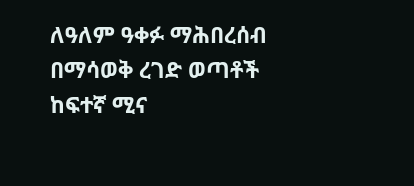ለዓለም ዓቀፉ ማሕበረሰብ በማሳወቅ ረገድ ወጣቶች ከፍተኛ ሚና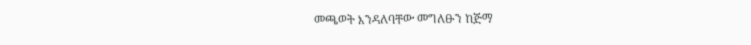መጫወት እንዳለባቸው መግለፁን ከጅማ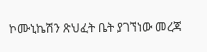ኮሙኒኬሽን ጽህፈት ቤት ያገኘነው መረጃ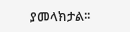ያመላክታል፡፡